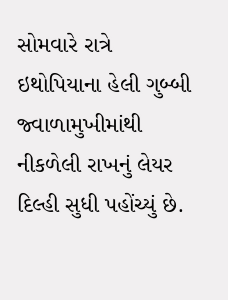સોમવારે રાત્રે ઇથોપિયાના હેલી ગુબ્બી જ્વાળામુખીમાંથી નીકળેલી રાખનું લેયર દિલ્હી સુધી પહોંચ્યું છે.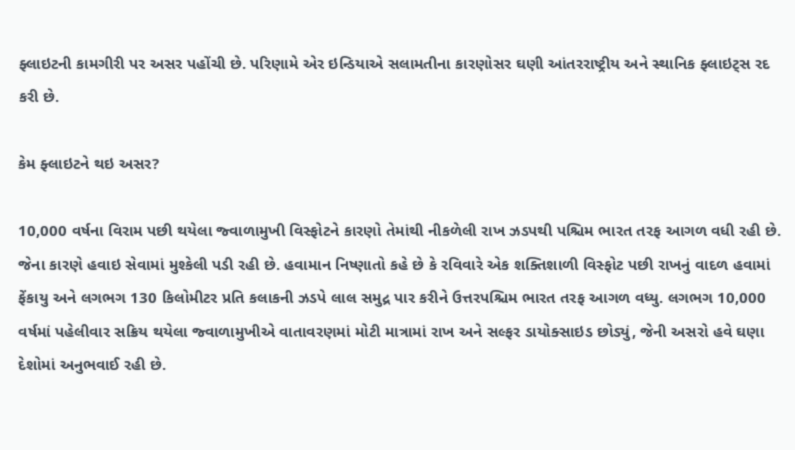ફ્લાઇટની કામગીરી પર અસર પહોંચી છે. પરિણામે એર ઇન્ડિયાએ સલામતીના કારણોસર ઘણી આંતરરાષ્ટ્રીય અને સ્થાનિક ફ્લાઇટ્સ રદ કરી છે.

કેમ ફ્લાઇટને થઇ અસર?

10,000 વર્ષના વિરામ પછી થયેલા જ્વાળામુખી વિસ્ફોટને કારણો તેમાંથી નીકળેલી રાખ ઝડપથી પશ્ચિમ ભારત તરફ આગળ વધી રહી છે. જેના કારણે હવાઇ સેવામાં મુશ્કેલી પડી રહી છે. હવામાન નિષ્ણાતો કહે છે કે રવિવારે એક શક્તિશાળી વિસ્ફોટ પછી રાખનું વાદળ હવામાં ફેંકાયુ અને લગભગ 130 કિલોમીટર પ્રતિ કલાકની ઝડપે લાલ સમુદ્ર પાર કરીને ઉત્તરપશ્ચિમ ભારત તરફ આગળ વધ્યુ. લગભગ 10,000 વર્ષમાં પહેલીવાર સક્રિય થયેલા જ્વાળામુખીએ વાતાવરણમાં મોટી માત્રામાં રાખ અને સલ્ફર ડાયોક્સાઇડ છોડ્યું, જેની અસરો હવે ઘણા દેશોમાં અનુભવાઈ રહી છે.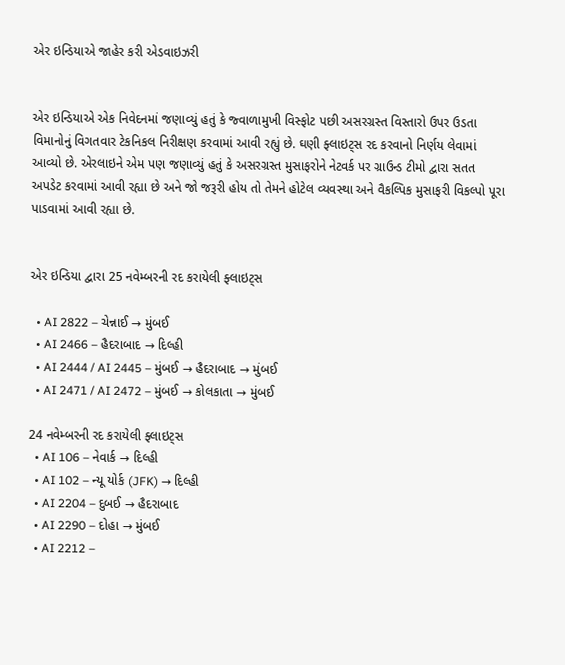એર ઇન્ડિયાએ જાહેર કરી એડવાઇઝરી


એર ઇન્ડિયાએ એક નિવેદનમાં જણાવ્યું હતું કે જ્વાળામુખી વિસ્ફોટ પછી અસરગ્રસ્ત વિસ્તારો ઉપર ઉડતા વિમાનોનું વિગતવાર ટેકનિકલ નિરીક્ષણ કરવામાં આવી રહ્યું છે. ઘણી ફ્લાઇટ્સ રદ કરવાનો નિર્ણય લેવામાં આવ્યો છે. એરલાઇને એમ પણ જણાવ્યું હતું કે અસરગ્રસ્ત મુસાફરોને નેટવર્ક પર ગ્રાઉન્ડ ટીમો દ્વારા સતત અપડેટ કરવામાં આવી રહ્યા છે અને જો જરૂરી હોય તો તેમને હોટેલ વ્યવસ્થા અને વૈકલ્પિક મુસાફરી વિકલ્પો પૂરા પાડવામાં આવી રહ્યા છે.


એર ઇન્ડિયા દ્વારા 25 નવેમ્બરની રદ કરાયેલી ફ્લાઇટ્સ

  • AI 2822 – ચેન્નાઈ → મુંબઈ
  • AI 2466 – હૈદરાબાદ → દિલ્હી
  • AI 2444 / AI 2445 – મુંબઈ → હૈદરાબાદ → મુંબઈ
  • AI 2471 / AI 2472 – મુંબઈ → કોલકાતા → મુંબઈ

24 નવેમ્બરની રદ કરાયેલી ફ્લાઇટ્સ
  • AI 106 – નેવાર્ક → દિલ્હી
  • AI 102 – ન્યૂ યોર્ક (JFK) → દિલ્હી
  • AI 2204 – દુબઈ → હૈદરાબાદ
  • AI 2290 – દોહા → મુંબઈ
  • AI 2212 –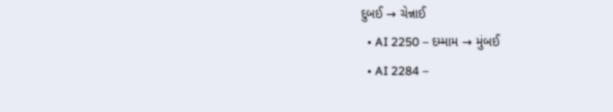દુબઈ → ચેન્નાઈ
  • AI 2250 – દમ્મામ → મુંબઈ
  • AI 2284 –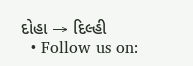દોહા → દિલ્હી
  • Follow us on: